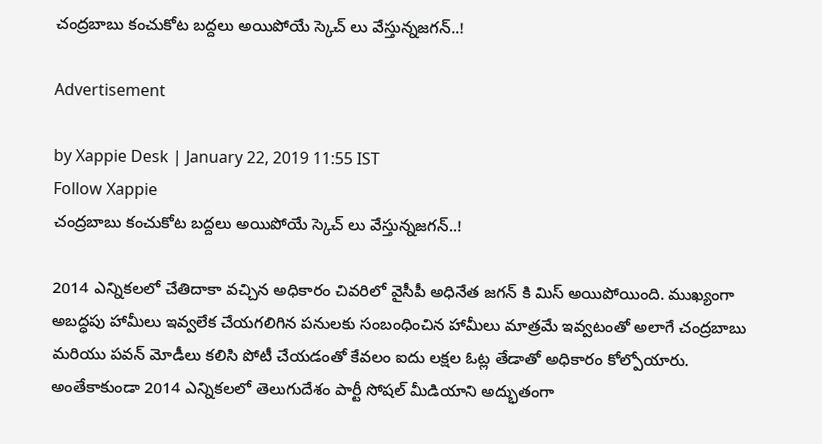చంద్రబాబు కంచుకోట బద్దలు అయిపోయే స్కెచ్ లు వేస్తున్నజగన్..!

Advertisement

by Xappie Desk | January 22, 2019 11:55 IST
Follow Xappie
చంద్రబాబు కంచుకోట బద్దలు అయిపోయే స్కెచ్ లు వేస్తున్నజగన్..!

2014 ఎన్నికలలో చేతిదాకా వచ్చిన అధికారం చివరిలో వైసీపీ అధినేత జగన్ కి మిస్ అయిపోయింది. ముఖ్యంగా అబద్ధపు హామీలు ఇవ్వలేక చేయగలిగిన పనులకు సంబంధించిన హామీలు మాత్రమే ఇవ్వటంతో అలాగే చంద్రబాబు మరియు పవన్ మోడీలు కలిసి పోటీ చేయడంతో కేవలం ఐదు లక్షల ఓట్ల తేడాతో అధికారం కోల్పోయారు. అంతేకాకుండా 2014 ఎన్నికలలో తెలుగుదేశం పార్టీ సోషల్ మీడియాని అద్భుతంగా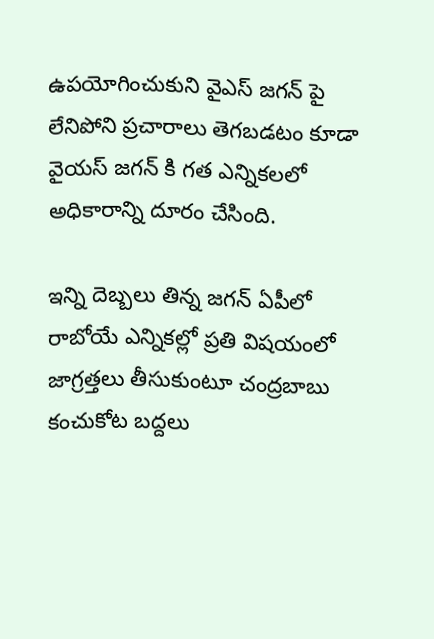ఉపయోగించుకుని వైఎస్ జగన్ పై లేనిపోని ప్రచారాలు తెగబడటం కూడా వైయస్ జగన్ కి గత ఎన్నికలలో అధికారాన్ని దూరం చేసింది.

ఇన్ని దెబ్బలు తిన్న జగన్ ఏపీలో రాబోయే ఎన్నికల్లో ప్రతి విషయంలో జాగ్రత్తలు తీసుకుంటూ చంద్రబాబు కంచుకోట బద్దలు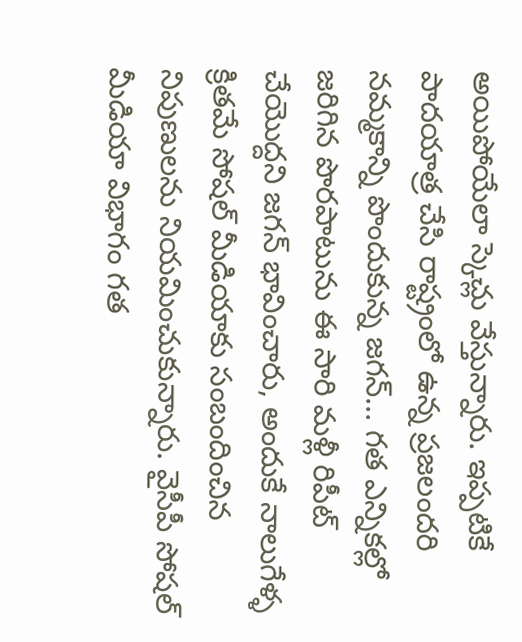అయిపోయేలా స్కెచ్లు వేస్తున్నారు. ఇప్పటికే పాదయాత్ర చేసి రాష్ట్రంలో ఉన్న ప్రజలందరి నమ్మకాన్ని పొందుకున్న జగన్... గత ఎన్నికల్లో జరిగిన పొరపాటును ఈ సారి మళ్లీ రిపీట్ చేయొద్దని జగన్ భావించారు, అందుకే నాలుగేళ్ళ క్రితమే సోషల్ మీడియాకు సంబందించిన నిపుణులను నియమించుకున్నారు. వైసీపీ సోషల్ మీడియా విభాగం గత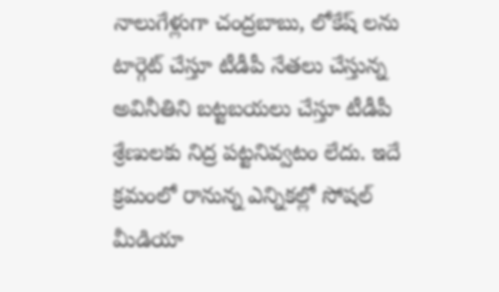నాలుగేళ్లుగా చంద్రబాబు, లోకేష్ లను టార్గెట్ చేస్తూ టీడీపీ నేతలు చేస్తున్న అవినీతిని బట్టబయలు చేస్తూ టీడీపీ శ్రేణులకు నిద్ర పట్టనివ్వటం లేదు. ఇదే క్రమంలో రానున్న ఎన్నికల్లో సోషల్ మీడియా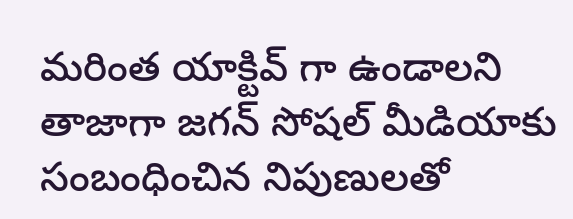మరింత యాక్టివ్ గా ఉండాలని తాజాగా జగన్ సోషల్ మీడియాకు సంబంధించిన నిపుణులతో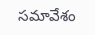సమావేశం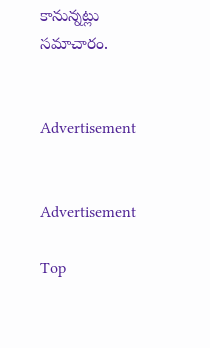కానున్నట్లు సమాచారం.


Advertisement


Advertisement

Top